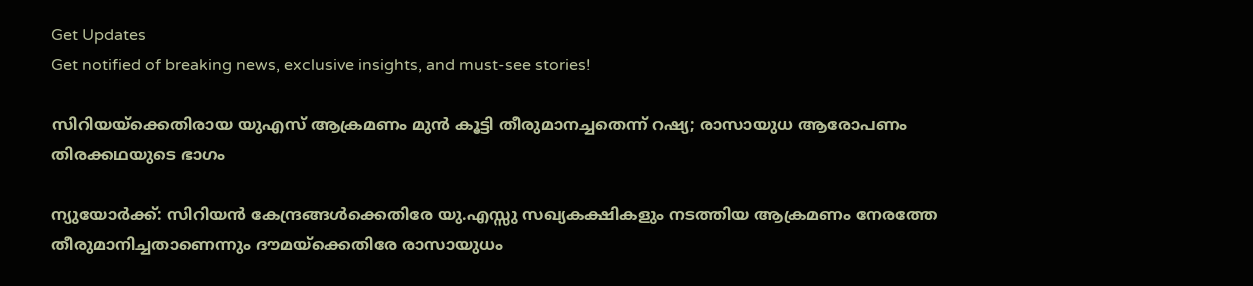Get Updates
Get notified of breaking news, exclusive insights, and must-see stories!

സിറിയയ്‌ക്കെതിരായ യുഎസ് ആക്രമണം മുന്‍ കൂട്ടി തീരുമാനച്ചതെന്ന് റഷ്യ; രാസായുധ ആരോപണം തിരക്കഥയുടെ ഭാഗം

ന്യുയോര്‍ക്ക്: സിറിയന്‍ കേന്ദ്രങ്ങള്‍ക്കെതിരേ യു.എസ്സു സഖ്യകക്ഷികളും നടത്തിയ ആക്രമണം നേരത്തേ തീരുമാനിച്ചതാണെന്നും ദൗമയ്‌ക്കെതിരേ രാസായുധം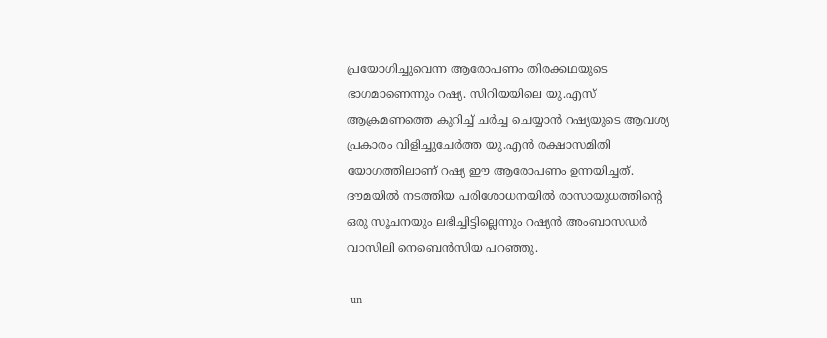പ്രയോഗിച്ചുവെന്ന ആരോപണം തിരക്കഥയുടെ ഭാഗമാണെന്നും റഷ്യ. സിറിയയിലെ യു.എസ് ആക്രമണത്തെ കുറിച്ച് ചര്‍ച്ച ചെയ്യാന്‍ റഷ്യയുടെ ആവശ്യ പ്രകാരം വിളിച്ചുചേര്‍ത്ത യു.എന്‍ രക്ഷാസമിതി യോഗത്തിലാണ് റഷ്യ ഈ ആരോപണം ഉന്നയിച്ചത്. ദൗമയില്‍ നടത്തിയ പരിശോധനയില്‍ രാസായുധത്തിന്റെ ഒരു സൂചനയും ലഭിച്ചിട്ടില്ലെന്നും റഷ്യന്‍ അംബാസഡര്‍ വാസിലി നെബെന്‍സിയ പറഞ്ഞു.

 un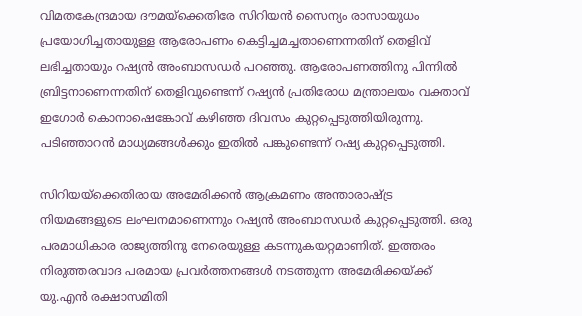വിമതകേന്ദ്രമായ ദൗമയ്‌ക്കെതിരേ സിറിയന്‍ സൈന്യം രാസായുധം പ്രയോഗിച്ചതായുള്ള ആരോപണം കെട്ടിച്ചമച്ചതാണെന്നതിന് തെളിവ് ലഭിച്ചതായും റഷ്യന്‍ അംബാസഡര്‍ പറഞ്ഞു. ആരോപണത്തിനു പിന്നില്‍ ബ്രിട്ടനാണെന്നതിന് തെളിവുണ്ടെന്ന് റഷ്യന്‍ പ്രതിരോധ മന്ത്രാലയം വക്താവ് ഇഗോര്‍ കൊനാഷെങ്കോവ് കഴിഞ്ഞ ദിവസം കുറ്റപ്പെടുത്തിയിരുന്നു. പടിഞ്ഞാറന്‍ മാധ്യമങ്ങള്‍ക്കും ഇതില്‍ പങ്കുണ്ടെന്ന് റഷ്യ കുറ്റപ്പെടുത്തി.

സിറിയയ്‌ക്കെതിരായ അമേരിക്കന്‍ ആക്രമണം അന്താരാഷ്ട്ര നിയമങ്ങളുടെ ലംഘനമാണെന്നും റഷ്യന്‍ അംബാസഡര്‍ കുറ്റപ്പെടുത്തി. ഒരു പരമാധികാര രാജ്യത്തിനു നേരെയുള്ള കടന്നുകയറ്റമാണിത്. ഇത്തരം നിരുത്തരവാദ പരമായ പ്രവര്‍ത്തനങ്ങള്‍ നടത്തുന്ന അമേരിക്കയ്ക്ക് യു.എന്‍ രക്ഷാസമിതി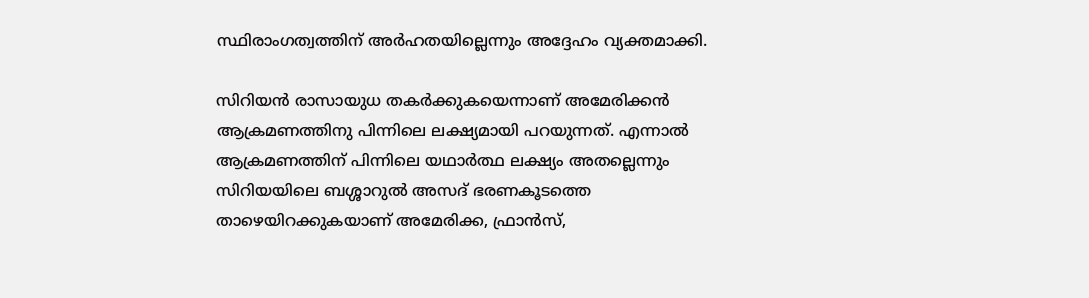സ്ഥിരാംഗത്വത്തിന് അര്‍ഹതയില്ലെന്നും അദ്ദേഹം വ്യക്തമാക്കി.

സിറിയന്‍ രാസായുധ തകര്‍ക്കുകയെന്നാണ് അമേരിക്കന്‍ ആക്രമണത്തിനു പിന്നിലെ ലക്ഷ്യമായി പറയുന്നത്. എന്നാല്‍ ആക്രമണത്തിന് പിന്നിലെ യഥാര്‍ത്ഥ ലക്ഷ്യം അതല്ലെന്നും സിറിയയിലെ ബശ്ശാറുല്‍ അസദ് ഭരണകൂടത്തെ താഴെയിറക്കുകയാണ് അമേരിക്ക, ഫ്രാന്‍സ്,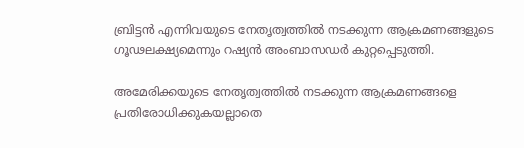ബ്രിട്ടന്‍ എന്നിവയുടെ നേതൃത്വത്തില്‍ നടക്കുന്ന ആക്രമണങ്ങളുടെ ഗൂഢലക്ഷ്യമെന്നും റഷ്യന്‍ അംബാസഡര്‍ കുറ്റപ്പെടുത്തി.

അമേരിക്കയുടെ നേതൃത്വത്തില്‍ നടക്കുന്ന ആക്രമണങ്ങളെ പ്രതിരോധിക്കുകയല്ലാതെ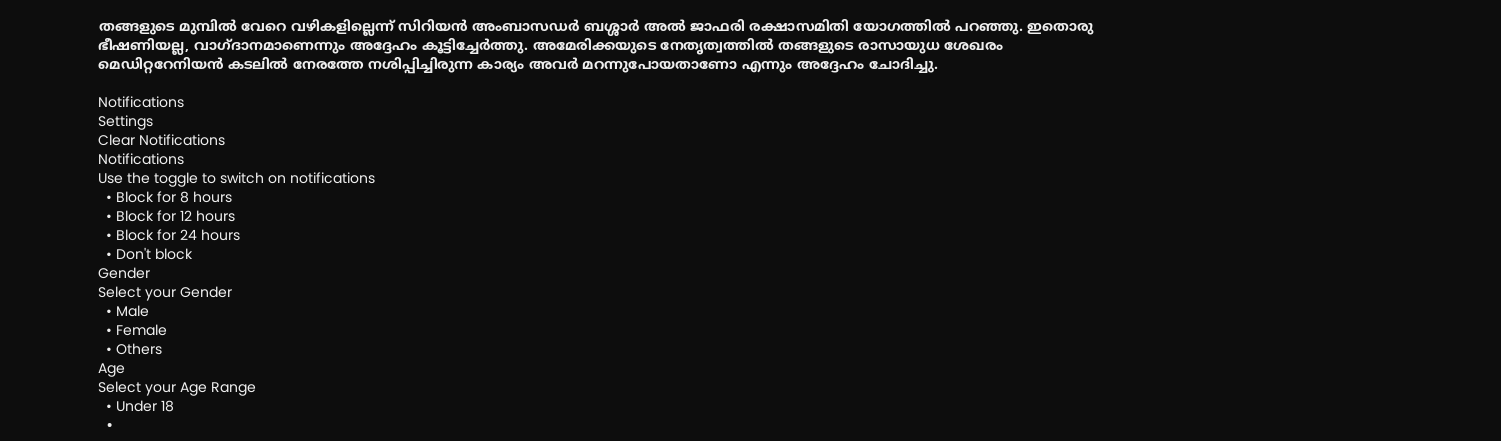തങ്ങളുടെ മുമ്പില്‍ വേറെ വഴികളില്ലെന്ന് സിറിയന്‍ അംബാസഡര്‍ ബശ്ശാര്‍ അല്‍ ജാഫരി രക്ഷാസമിതി യോഗത്തില്‍ പറഞ്ഞു. ഇതൊരു ഭീഷണിയല്ല, വാഗ്ദാനമാണെന്നും അദ്ദേഹം കൂട്ടിച്ചേര്‍ത്തു. അമേരിക്കയുടെ നേതൃത്വത്തില്‍ തങ്ങളുടെ രാസായുധ ശേഖരം മെഡിറ്ററേനിയന്‍ കടലില്‍ നേരത്തേ നശിപ്പിച്ചിരുന്ന കാര്യം അവര്‍ മറന്നുപോയതാണോ എന്നും അദ്ദേഹം ചോദിച്ചു.

Notifications
Settings
Clear Notifications
Notifications
Use the toggle to switch on notifications
  • Block for 8 hours
  • Block for 12 hours
  • Block for 24 hours
  • Don't block
Gender
Select your Gender
  • Male
  • Female
  • Others
Age
Select your Age Range
  • Under 18
  •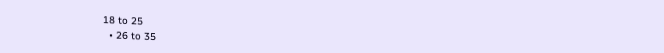18 to 25
  • 26 to 35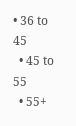• 36 to 45
  • 45 to 55
  • 55+